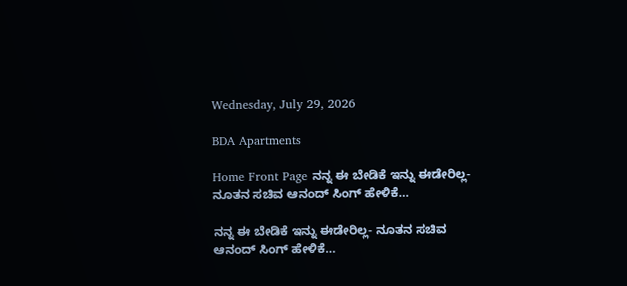Wednesday, July 29, 2026

BDA Apartments

Home Front Page ನನ್ನ ಈ ಬೇಡಿಕೆ ಇನ್ನು ಈಡೇರಿಲ್ಲ- ನೂತನ ಸಚಿವ ಆನಂದ್ ಸಿಂಗ್ ಹೇಳಿಕೆ…

ನನ್ನ ಈ ಬೇಡಿಕೆ ಇನ್ನು ಈಡೇರಿಲ್ಲ- ನೂತನ ಸಚಿವ ಆನಂದ್ ಸಿಂಗ್ ಹೇಳಿಕೆ…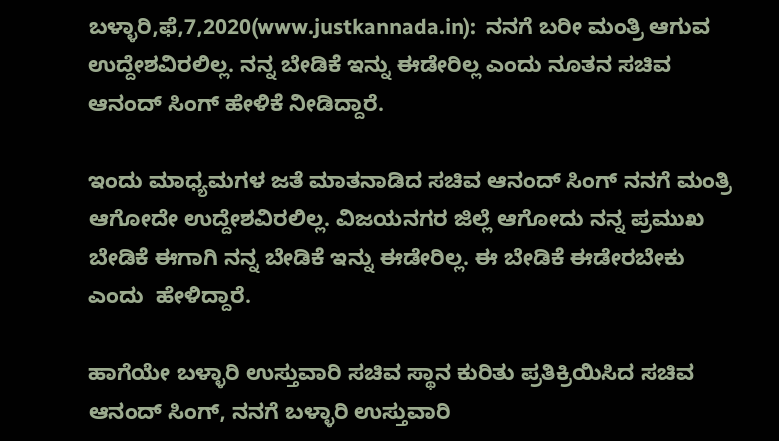ಬಳ್ಳಾರಿ,ಫೆ,7,2020(www.justkannada.in):  ನನಗೆ ಬರೀ ಮಂತ್ರಿ ಆಗುವ ಉದ್ದೇಶವಿರಲಿಲ್ಲ. ನನ್ನ ಬೇಡಿಕೆ ಇನ್ನು ಈಡೇರಿಲ್ಲ ಎಂದು ನೂತನ ಸಚಿವ ಆನಂದ್ ಸಿಂಗ್ ಹೇಳಿಕೆ ನೀಡಿದ್ದಾರೆ.

ಇಂದು ಮಾಧ್ಯಮಗಳ ಜತೆ ಮಾತನಾಡಿದ ಸಚಿವ ಆನಂದ್ ಸಿಂಗ್ ನನಗೆ ಮಂತ್ರಿ ಆಗೋದೇ ಉದ್ದೇಶವಿರಲಿಲ್ಲ. ವಿಜಯನಗರ ಜಿಲ್ಲೆ ಆಗೋದು ನನ್ನ ಪ್ರಮುಖ ಬೇಡಿಕೆ ಈಗಾಗಿ ನನ್ನ ಬೇಡಿಕೆ ಇನ್ನು ಈಡೇರಿಲ್ಲ. ಈ ಬೇಡಿಕೆ ಈಡೇರಬೇಕು ಎಂದು  ಹೇಳಿದ್ದಾರೆ.

ಹಾಗೆಯೇ ಬಳ್ಳಾರಿ ಉಸ್ತುವಾರಿ ಸಚಿವ ಸ್ಥಾನ ಕುರಿತು ಪ್ರತಿಕ್ರಿಯಿಸಿದ ಸಚಿವ ಆನಂದ್ ಸಿಂಗ್, ನನಗೆ ಬಳ್ಳಾರಿ ಉಸ್ತುವಾರಿ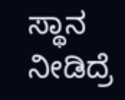ಸ್ಥಾನ ನೀಡಿದ್ರೆ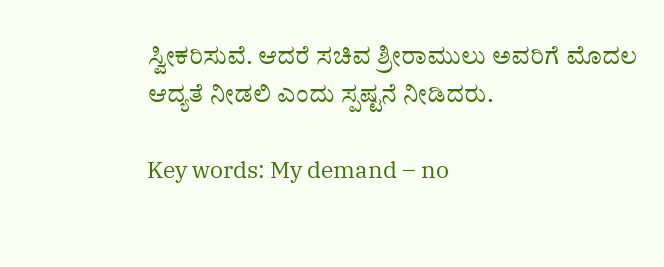ಸ್ವೀಕರಿಸುವೆ. ಆದರೆ ಸಚಿವ ಶ್ರೀರಾಮುಲು ಅವರಿಗೆ ಮೊದಲ ಆದ್ಯತೆ ನೀಡಲಿ ಎಂದು ಸ್ಪಷ್ಟನೆ ನೀಡಿದರು.

Key words: My demand – no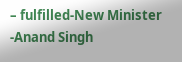– fulfilled-New Minister -Anand Singh